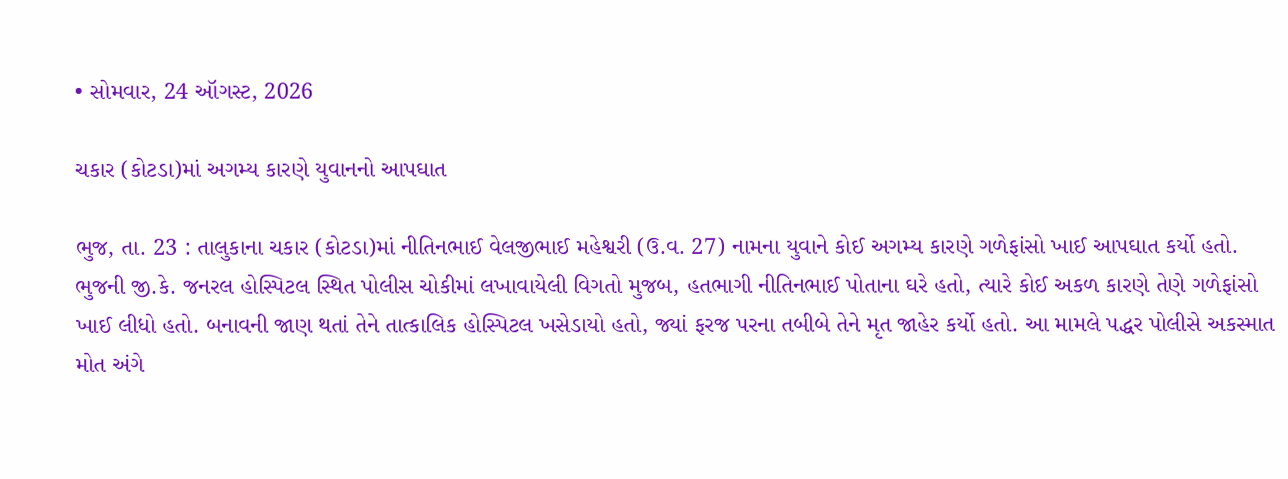• સોમવાર, 24 ઑગસ્ટ, 2026

ચકાર (કોટડા)માં અગમ્ય કારણે યુવાનનો આપઘાત

ભુજ, તા. 23 : તાલુકાના ચકાર (કોટડા)માં નીતિનભાઈ વેલજીભાઈ મહેશ્વરી (ઉ.વ. 27) નામના યુવાને કોઈ અગમ્ય કારણે ગળેફાંસો ખાઈ આપઘાત કર્યો હતો. ભુજની જી.કે. જનરલ હોસ્પિટલ સ્થિત પોલીસ ચોકીમાં લખાવાયેલી વિગતો મુજબ, હતભાગી નીતિનભાઈ પોતાના ઘરે હતો, ત્યારે કોઈ અકળ કારણે તેણે ગળેફાંસો ખાઈ લીધો હતો. બનાવની જાણ થતાં તેને તાત્કાલિક હોસ્પિટલ ખસેડાયો હતો, જ્યાં ફરજ પરના તબીબે તેને મૃત જાહેર કર્યો હતો. આ મામલે પદ્ધર પોલીસે અકસ્માત મોત અંગે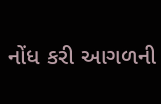નોંધ કરી આગળની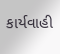કાર્યવાહી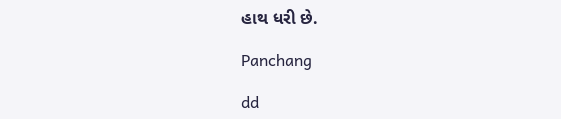હાથ ધરી છે.

Panchang

dd